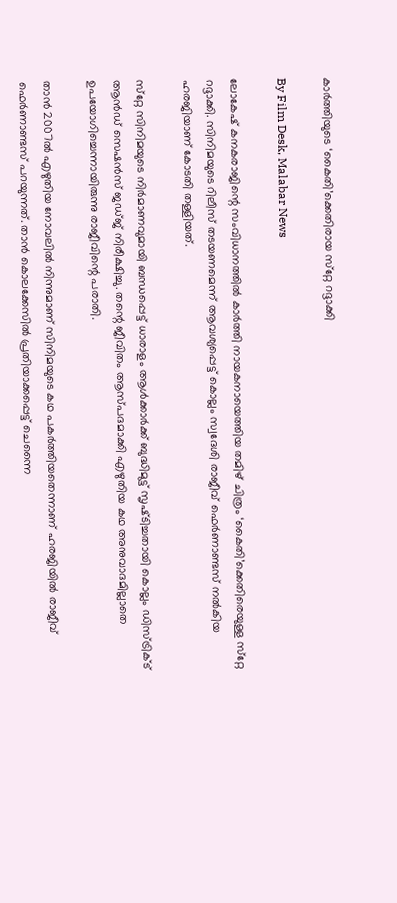കാര്‍ത്തിയുടെ ‘കൈതി’ക്കെതിരായ സ്‌റ്റേ റദ്ദാക്കി

By Film Desk, Malabar News

ലോകേഷ് കനകരാജിന്റെ സംവിധാനത്തിൽ കാര്‍ത്തി നായകനായെത്തിയ തമിഴ് ചിത്രം ‘കൈതി’ക്കെതിരെയുള്ള സ്‌റ്റേ റദ്ദാക്കി. സിനിമയുടെ റിലീസ് തടയണമെന്ന് ആവശ്യപ്പെട്ട് കൊല്ലം സ്വദേശി രാജീവ് ഫെര്‍ണാണ്ടസ് നല്‍കിയ ഹരജിയാണ് കോടതി തള്ളിയത്.

സ്‌റ്റേ സിനിമയുടെ നിര്‍മാണവുമായി ബന്ധപ്പെട്ട് ധാരാളം ആള്‍ക്കാര്‍ക്ക് ബുദ്ധിമുട്ട് സൃഷ്‌ടിച്ചതായി കൊല്ലം ഡിസ്‌ട്രിക്‌ട് ആന്‍ഡ് സെഷന്‍സ് ജഡ്‌ജ്‌ നിരീക്ഷിച്ചു. തന്റെ ജീവിതം ആസ്‌പദമാക്കി എഴുതിയ കഥ അനുവാദമില്ലാതെ ഉപയോഗിച്ചെന്നായിരുന്നു രാജീവിന്റെ പരാതി.

താൻ 2007ല്‍ എഴുതിയ നോവലില്‍ നിന്നുമാണ് സിനിമയുടെ കഥ പകര്‍ത്തിയതെന്നാണ് ഹരജിയിൽ രാജീവ് ഫെര്‍ണാണ്ടസ് പറയുന്നത്. താന്‍ കൊലക്കേസില്‍ പ്രതിയാക്കപ്പെട്ട് ചെന്നൈ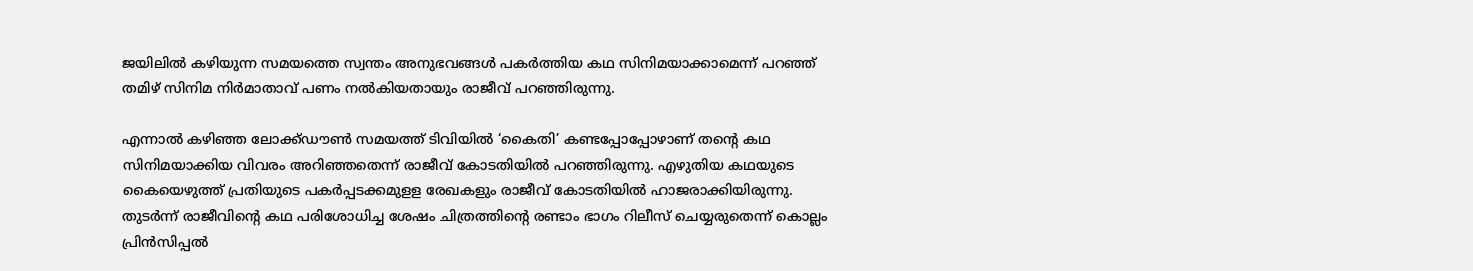ജയിലില്‍ കഴിയുന്ന സമയത്തെ സ്വന്തം അനുഭവങ്ങള്‍ പകര്‍ത്തിയ കഥ സിനിമയാക്കാമെന്ന് പറഞ്ഞ് തമിഴ് സിനിമ നിര്‍മാതാവ് പണം നല്‍കിയതായും രാജീവ് പറഞ്ഞിരുന്നു.

എന്നാൽ കഴിഞ്ഞ ലോക്ക്ഡൗണ്‍ സമയത്ത് ടിവിയില്‍ ‘കൈതി’ കണ്ടപ്പോപ്പോഴാണ് തന്റെ കഥ സിനിമയാക്കിയ വിവരം അറിഞ്ഞതെന്ന് രാജീവ് കോടതിയില്‍ പറഞ്ഞിരുന്നു. എഴുതിയ കഥയുടെ കൈയെഴുത്ത് പ്രതിയുടെ പകര്‍പ്പടക്കമുളള രേഖകളും രാജീവ് കോടതിയില്‍ ഹാജരാക്കിയിരുന്നു. തുടര്‍ന്ന് രാജീവിന്റെ കഥ പരിശോധിച്ച ശേഷം ചിത്രത്തിന്റെ രണ്ടാം ഭാഗം റിലീസ് ചെയ്യരുതെന്ന് കൊല്ലം പ്രിന്‍സിപ്പല്‍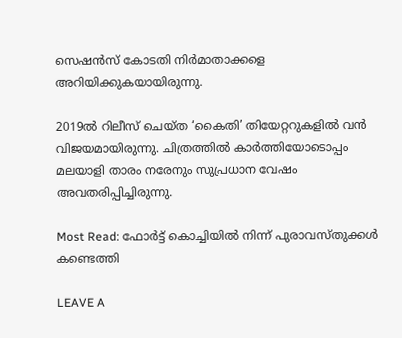സെഷന്‍സ് കോടതി നിര്‍മാതാക്കളെ അറിയിക്കുകയായിരുന്നു.

2019ൽ റിലീസ് ചെയ്‌ത ‘കൈതി’ തിയേറ്ററുകളിൽ വൻ വിജയമായിരുന്നു. ചിത്രത്തിൽ കാർത്തിയോടൊപ്പം മലയാളി താരം നരേനും സുപ്രധാന വേഷം അവതരിപ്പിച്ചിരുന്നു.

Most Read: ഫോർട്ട് കൊച്ചിയിൽ നിന്ന് പുരാവസ്‌തുക്കൾ കണ്ടെത്തി

LEAVE A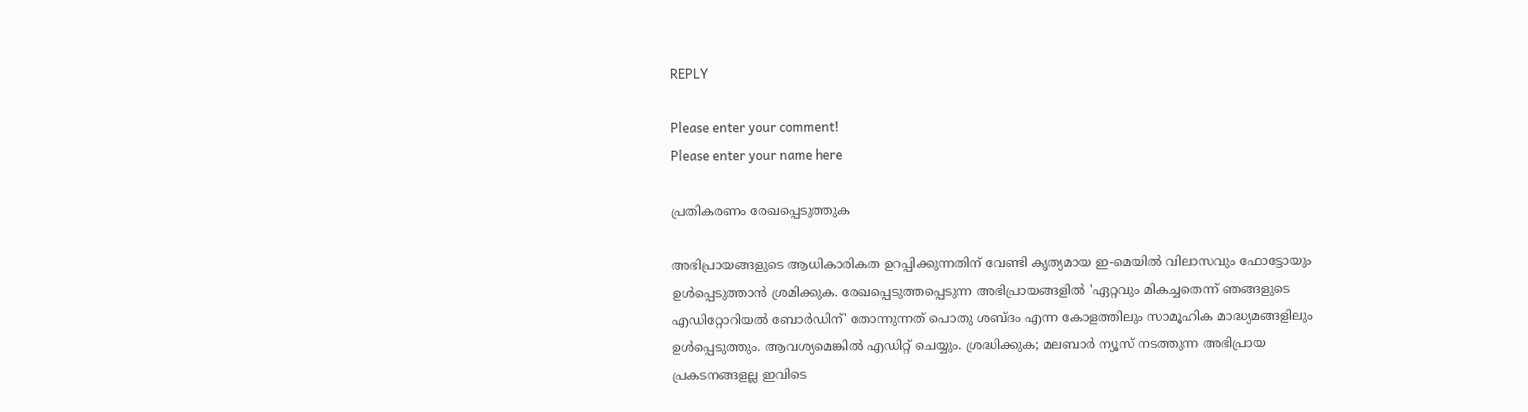REPLY

Please enter your comment!
Please enter your name here

പ്രതികരണം രേഖപ്പെടുത്തുക

അഭിപ്രായങ്ങളുടെ ആധികാരികത ഉറപ്പിക്കുന്നതിന് വേണ്ടി കൃത്യമായ ഇ-മെയിൽ വിലാസവും ഫോട്ടോയും ഉൾപ്പെടുത്താൻ ശ്രമിക്കുക. രേഖപ്പെടുത്തപ്പെടുന്ന അഭിപ്രായങ്ങളിൽ 'ഏറ്റവും മികച്ചതെന്ന് ഞങ്ങളുടെ എഡിറ്റോറിയൽ ബോർഡിന്' തോന്നുന്നത് പൊതു ശബ്‌ദം എന്ന കോളത്തിലും സാമൂഹിക മാദ്ധ്യമങ്ങളിലും ഉൾപ്പെടുത്തും. ആവശ്യമെങ്കിൽ എഡിറ്റ് ചെയ്യും. ശ്രദ്ധിക്കുക; മലബാർ ന്യൂസ് നടത്തുന്ന അഭിപ്രായ പ്രകടനങ്ങളല്ല ഇവിടെ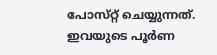പോസ്‌റ്റ് ചെയ്യുന്നത്. ഇവയുടെ പൂർണ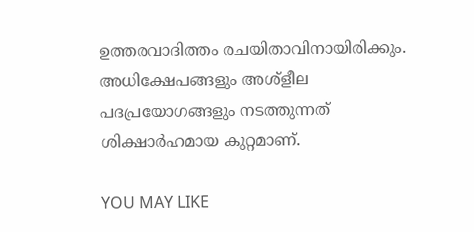ഉത്തരവാദിത്തം രചയിതാവിനായിരിക്കും. അധിക്ഷേപങ്ങളും അശ്‌ളീല പദപ്രയോഗങ്ങളും നടത്തുന്നത് ശിക്ഷാർഹമായ കുറ്റമാണ്.

YOU MAY LIKE